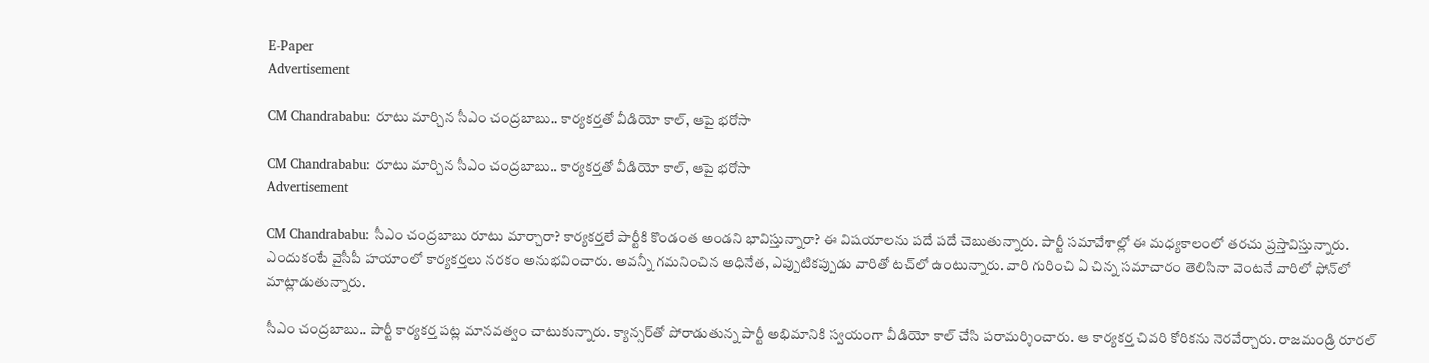E-Paper
Advertisement

CM Chandrababu: రూటు మార్చిన సీఎం చంద్రబాబు.. కార్యకర్తతో వీడియో కాల్, ఆపై భరోసా

CM Chandrababu: రూటు మార్చిన సీఎం చంద్రబాబు.. కార్యకర్తతో వీడియో కాల్, ఆపై భరోసా
Advertisement

CM Chandrababu: సీఎం చంద్రబాబు రూటు మార్చారా? కార్యకర్తలే పార్టీకి కొండంత అండని భావిస్తున్నారా? ఈ విషయాలను పదే పదే చెబుతున్నారు. పార్టీ సమావేశాల్లో ఈ మధ్యకాలంలో తరచు ప్రస్తావిస్తున్నారు. ఎందుకంటే వైసీపీ హయాంలో కార్యకర్తలు నరకం అనుభవించారు. అవన్నీ గమనించిన అధినేత, ఎప్పుటికప్పుడు వారితో టచ్‌లో ఉంటున్నారు. వారి గురించి ఏ చిన్న సమాచారం తెలిసినా వెంటనే వారిలో ఫోన్‌లో మాట్లాడుతున్నారు.

సీఎం చంద్రబాబు.. పార్టీ కార్యకర్త పట్ల మానవత్వం చాటుకున్నారు. క్యాన్సర్‌తో పోరాడుతున్న పార్టీ అభిమానికి స్వయంగా వీడియో కాల్ చేసి పరామర్శించారు. ఆ కార్యకర్త చివరి కోరికను నెరవేర్చారు. రాజమండ్రి రూరల్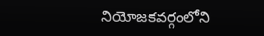నియోజకవర్గంలోని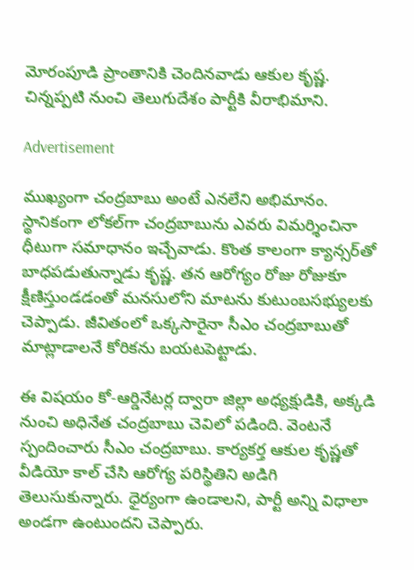మోరంపూడి ప్రాంతానికి చెందినవాడు ఆకుల కృష్ణ. చిన్నప్పటి నుంచి తెలుగుదేశం పార్టీకి వీరాభిమాని.

Advertisement

ముఖ్యంగా చంద్రబాబు అంటే ఎనలేని అభిమానం. స్థానికంగా లోకల్‌గా చంద్రబాబును ఎవరు విమర్శించినా ధీటుగా సమాధానం ఇచ్చేవాడు. కొంత కాలంగా క్యాన్సర్‌తో బాధపడుతున్నాడు కృష్ణ. తన ఆరోగ్యం రోజు రోజుకూ క్షీణిస్తుండడంతో మనసులోని మాటను కుటుంబసభ్యులకు చెప్పాడు. జీవితంలో ఒక్కసారైనా సీఎం చంద్రబాబుతో మాట్లాడాలనే కోరికను బయటపెట్టాడు.

ఈ విషయం కో-ఆర్డినేటర్ల ద్వారా జిల్లా అధ్యక్షుడికి, అక్కడి నుంచి అధినేత చంద్రబాబు చెవిలో పడింది. వెంటనే స్పందించారు సీఎం చంద్రబాబు. కార్యకర్త ఆకుల కృష్ణతో వీడియో కాల్ చేసి ఆరోగ్య పరిస్థితిని అడిగి తెలుసుకున్నారు. ధైర్యంగా ఉండాలని, పార్టీ అన్ని విధాలా అండగా ఉంటుందని చెప్పారు.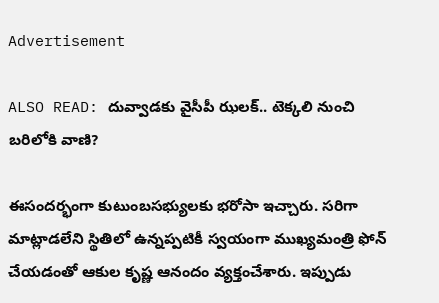Advertisement

ALSO READ: దువ్వాడకు వైసీపీ ఝలక్.. టెక్కలి నుంచి బరిలోకి వాణి?

ఈసందర్భంగా కుటుంబసభ్యులకు భరోసా ఇచ్చారు. సరిగా మాట్లాడలేని స్థితిలో ఉన్నప్పటికీ స్వయంగా ముఖ్యమంత్రి ఫోన్ చేయడంతో ఆకుల కృష్ణ ఆనందం వ్యక్తంచేశారు. ఇప్పుడు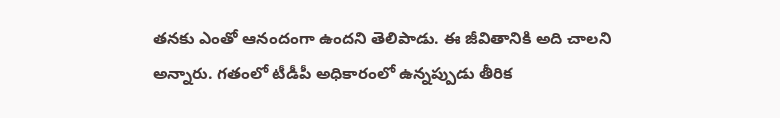తనకు ఎంతో ఆనందంగా ఉందని తెలిపాడు. ఈ జీవితానికి అది చాలని అన్నారు. గతంలో టీడీపీ అధికారంలో ఉన్నప్పుడు తీరిక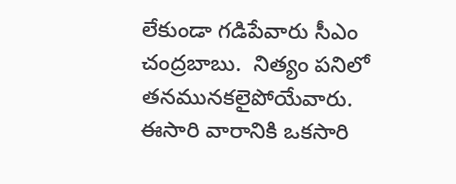లేకుండా గడిపేవారు సీఎం చంద్రబాబు.  నిత్యం పనిలో తనమునకలైపోయేవారు. ఈసారి వారానికి ఒకసారి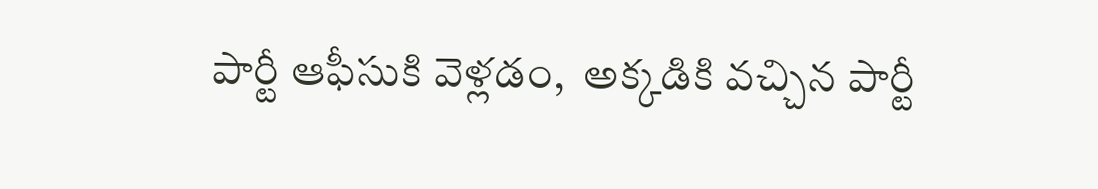పార్టీ ఆఫీసుకి వెళ్లడం,  అక్కడికి వచ్చిన పార్టీ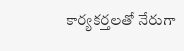కార్యకర్తలతో నేరుగా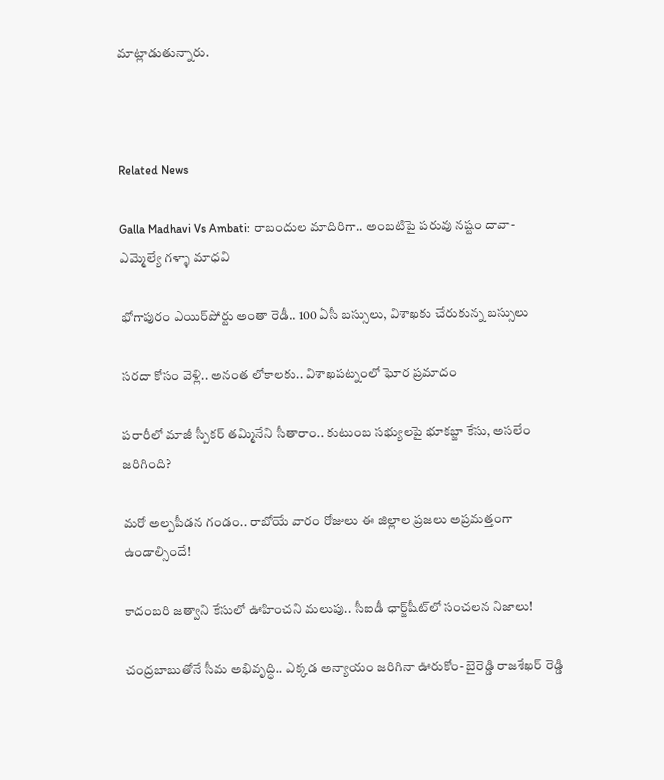మాట్లాడుతున్నారు.



Related News

Galla Madhavi Vs Ambati: రాబందుల మాదిరిగా.. అంబటిపై పరువు నష్టం దావా- ఎమ్మెల్యే గళ్ళా మాధవి

భోగాపురం ఎయిర్‌పోర్టు అంతా రెడీ.. 100 ఏసీ బస్సులు, విశాఖకు చేరుకున్న బస్సులు

సరదా కోసం వెళ్లి.. అనంత లోకాలకు.. విశాఖపట్నంలో ఘోర ప్రమాదం

పరారీలో మాజీ స్పీకర్ తమ్మినేని సీతారాం.. కుటుంబ సభ్యులపై భూకబ్జా కేసు, అసలేం జరిగింది?

మరో అల్పపీడన గండం.. రాబోయే వారం రోజులు ఈ జిల్లాల ప్రజలు అప్రమత్తంగా ఉండాల్సిందే!

కాదంబరి జత్వాని కేసులో ఊహించని మలుపు.. సీఐడీ ఛార్జ్‌షీట్‌లో సంచలన నిజాలు!

చంద్రబాబుతోనే సీమ అభివృద్ధి.. ఎక్కడ అన్యాయం జరిగినా ఊరుకోం- బైరెడ్డి రాజశేఖర్ రెడ్డి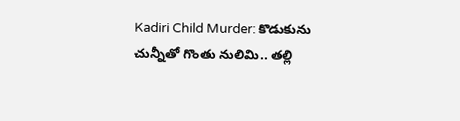Kadiri Child Murder: కొడుకును చున్నీతో గొంతు నులిమి.. తల్లి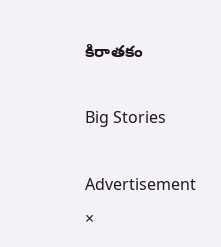కిరాతకం

Big Stories

Advertisement
×